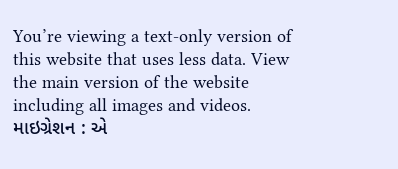You’re viewing a text-only version of this website that uses less data. View the main version of the website including all images and videos.
માઇગ્રેશન : એ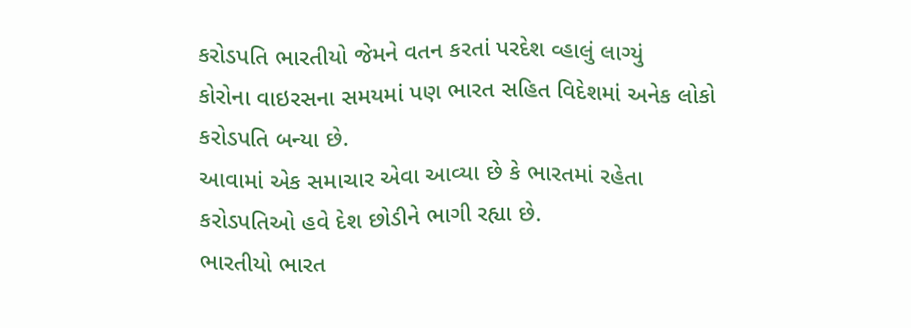કરોડપતિ ભારતીયો જેમને વતન કરતાં પરદેશ વ્હાલું લાગ્યું
કોરોના વાઇરસના સમયમાં પણ ભારત સહિત વિદેશમાં અનેક લોકો કરોડપતિ બન્યા છે.
આવામાં એક સમાચાર એવા આવ્યા છે કે ભારતમાં રહેતા કરોડપતિઓ હવે દેશ છોડીને ભાગી રહ્યા છે.
ભારતીયો ભારત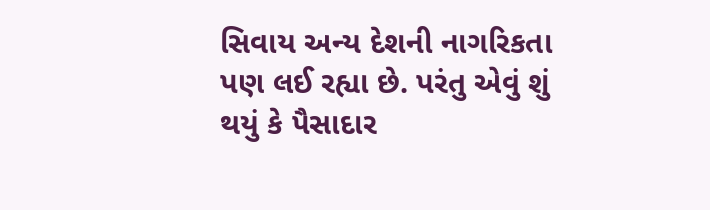સિવાય અન્ય દેશની નાગરિકતા પણ લઈ રહ્યા છે. પરંતુ એવું શું થયું કે પૈસાદાર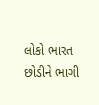લોકો ભારત છોડીને ભાગી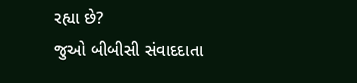રહ્યા છે?
જુઓ બીબીસી સંવાદદાતા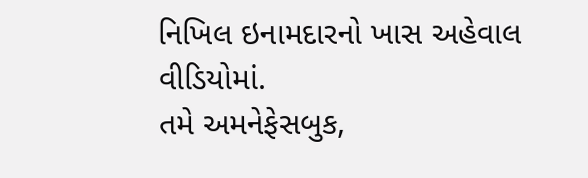નિખિલ ઇનામદારનો ખાસ અહેવાલ વીડિયોમાં.
તમે અમનેફેસબુક,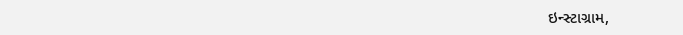ઇન્સ્ટાગ્રામ,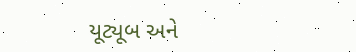યૂટ્યૂબ અને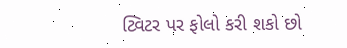ટ્વિટર પર ફોલો કરી શકો છો